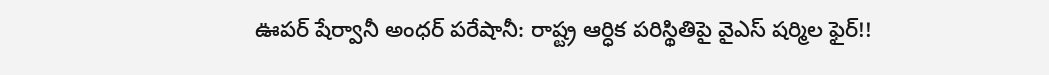ఊపర్ షేర్వానీ అంధర్ పరేషానీ: రాష్ట్ర ఆర్ధిక పరిస్థితిపై వైఎస్ షర్మిల ఫైర్!!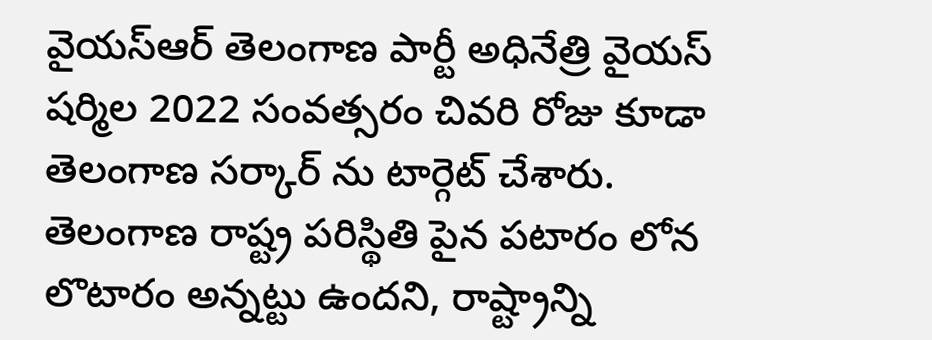వైయస్ఆర్ తెలంగాణ పార్టీ అధినేత్రి వైయస్ షర్మిల 2022 సంవత్సరం చివరి రోజు కూడా తెలంగాణ సర్కార్ ను టార్గెట్ చేశారు. తెలంగాణ రాష్ట్ర పరిస్థితి పైన పటారం లోన లొటారం అన్నట్టు ఉందని, రాష్ట్రాన్ని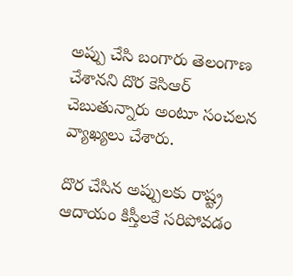అప్పు చేసి బంగారు తెలంగాణ చేశానని దొర కెసిఆర్ చెబుతున్నారు అంటూ సంచలన వ్యాఖ్యలు చేశారు.

దొర చేసిన అప్పులకు రాష్ట్ర ఆదాయం కిస్తీలకే సరిపోవడం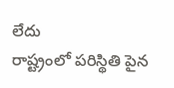లేదు
రాష్ట్రంలో పరిస్థితి పైన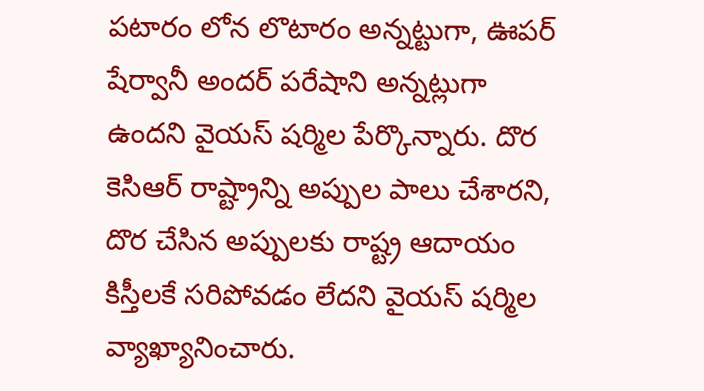పటారం లోన లొటారం అన్నట్టుగా, ఊపర్ షేర్వానీ అందర్ పరేషాని అన్నట్లుగా ఉందని వైయస్ షర్మిల పేర్కొన్నారు. దొర కెసిఆర్ రాష్ట్రాన్ని అప్పుల పాలు చేశారని, దొర చేసిన అప్పులకు రాష్ట్ర ఆదాయం కిస్తీలకే సరిపోవడం లేదని వైయస్ షర్మిల వ్యాఖ్యానించారు.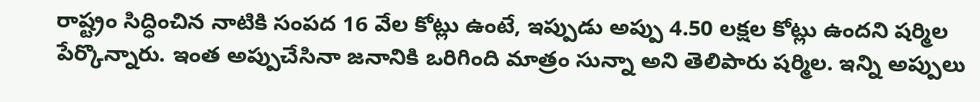రాష్ట్రం సిద్ధించిన నాటికి సంపద 16 వేల కోట్లు ఉంటే, ఇప్పుడు అప్పు 4.50 లక్షల కోట్లు ఉందని షర్మిల పేర్కొన్నారు. ఇంత అప్పుచేసినా జనానికి ఒరిగింది మాత్రం సున్నా అని తెలిపారు షర్మిల. ఇన్ని అప్పులు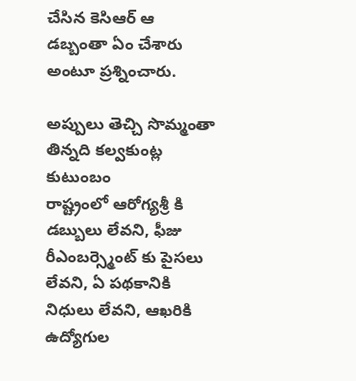చేసిన కెసిఆర్ ఆ డబ్బంతా ఏం చేశారు అంటూ ప్రశ్నించారు.

అప్పులు తెచ్చి సొమ్మంతా తిన్నది కల్వకుంట్ల కుటుంబం
రాష్ట్రంలో ఆరోగ్యశ్రీ కి డబ్బులు లేవని, ఫీజు రీఎంబర్స్మెంట్ కు పైసలు లేవని, ఏ పథకానికి నిధులు లేవని, ఆఖరికి ఉద్యోగుల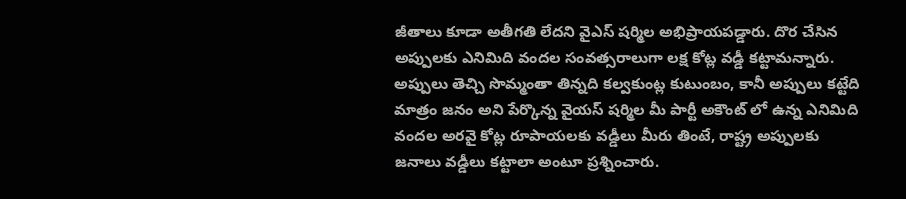జీతాలు కూడా అతీగతి లేదని వైఎస్ షర్మిల అభిప్రాయపడ్డారు. దొర చేసిన అప్పులకు ఎనిమిది వందల సంవత్సరాలుగా లక్ష కోట్ల వడ్డీ కట్టామన్నారు. అప్పులు తెచ్చి సొమ్మంతా తిన్నది కల్వకుంట్ల కుటుంబం, కానీ అప్పులు కట్టేది మాత్రం జనం అని పేర్కొన్న వైయస్ షర్మిల మీ పార్టీ అకౌంట్ లో ఉన్న ఎనిమిది వందల అరవై కోట్ల రూపాయలకు వడ్డీలు మీరు తింటే, రాష్ట్ర అప్పులకు జనాలు వడ్డీలు కట్టాలా అంటూ ప్రశ్నించారు.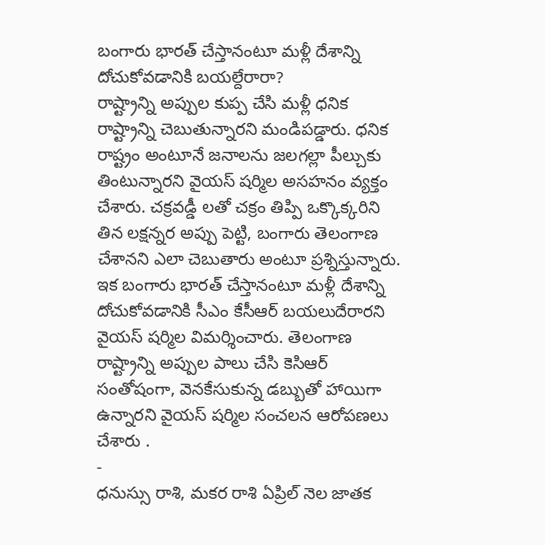బంగారు భారత్ చేస్తానంటూ మళ్లీ దేశాన్ని దోచుకోవడానికి బయల్దేరారా?
రాష్ట్రాన్ని అప్పుల కుప్ప చేసి మళ్లీ ధనిక రాష్ట్రాన్ని చెబుతున్నారని మండిపడ్డారు. ధనిక రాష్ట్రం అంటూనే జనాలను జలగల్లా పీల్చుకు తింటున్నారని వైయస్ షర్మిల అసహనం వ్యక్తం చేశారు. చక్రవడ్డీ లతో చక్రం తిప్పి ఒక్కొక్కరిని తిన లక్షన్నర అప్పు పెట్టి, బంగారు తెలంగాణ చేశానని ఎలా చెబుతారు అంటూ ప్రశ్నిస్తున్నారు. ఇక బంగారు భారత్ చేస్తానంటూ మళ్లీ దేశాన్ని దోచుకోవడానికి సీఎం కేసీఆర్ బయలుదేరారని వైయస్ షర్మిల విమర్శించారు. తెలంగాణ రాష్ట్రాన్ని అప్పుల పాలు చేసి కెసిఆర్ సంతోషంగా, వెనకేసుకున్న డబ్బుతో హాయిగా ఉన్నారని వైయస్ షర్మిల సంచలన ఆరోపణలు చేశారు .
-
ధనుస్సు రాశి, మకర రాశి ఏప్రిల్ నెల జాతక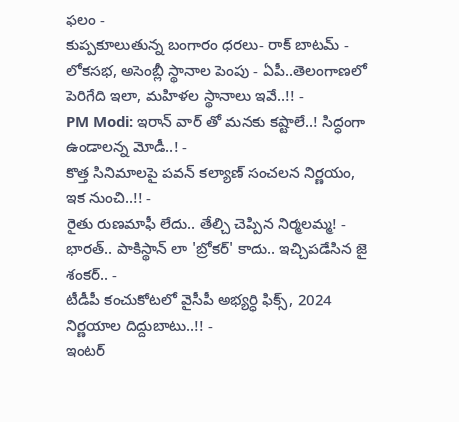ఫలం -
కుప్పకూలుతున్న బంగారం ధరలు- రాక్ బాటమ్ -
లోకసభ, అసెంబ్లీ స్థానాల పెంపు - ఏపీ..తెలంగాణలో పెరిగేది ఇలా, మహిళల స్థానాలు ఇవే..!! -
PM Modi: ఇరాన్ వార్ తో మనకు కష్టాలే..! సిద్ధంగా ఉండాలన్న మోడీ..! -
కొత్త సినిమాలపై పవన్ కల్యాణ్ సంచలన నిర్ణయం, ఇక నుంచి..!! -
రైతు రుణమాఫీ లేదు.. తేల్చి చెప్పిన నిర్మలమ్మ! -
భారత్.. పాకిస్థాన్ లా 'బ్రోకర్' కాదు.. ఇచ్చిపడేసిన జై శంకర్.. -
టీడీపీ కంచుకోటలో వైసీపీ అభ్యర్ధి ఫిక్స్, 2024 నిర్ణయాల దిద్దుబాటు..!! -
ఇంటర్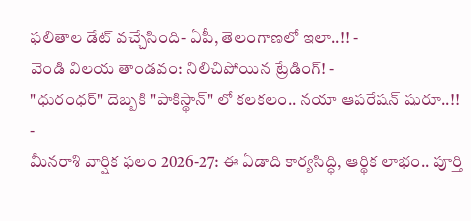ఫలితాల డేట్ వచ్చేసింది- ఏపీ, తెలంగాణలో ఇలా..!! -
వెండి విలయ తాండవం: నిలిచిపోయిన ట్రేడింగ్! -
"ధురంధర్" దెబ్బకి "పాకిస్థాన్" లో కలకలం.. నయా ఆపరేషన్ షురూ..!! -
మీనరాశి వార్షిక ఫలం 2026-27: ఈ ఏడాది కార్యసిద్ధి, ఆర్థిక లాభం.. పూర్తి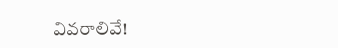వివరాలివే!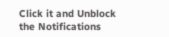Click it and Unblock the Notifications